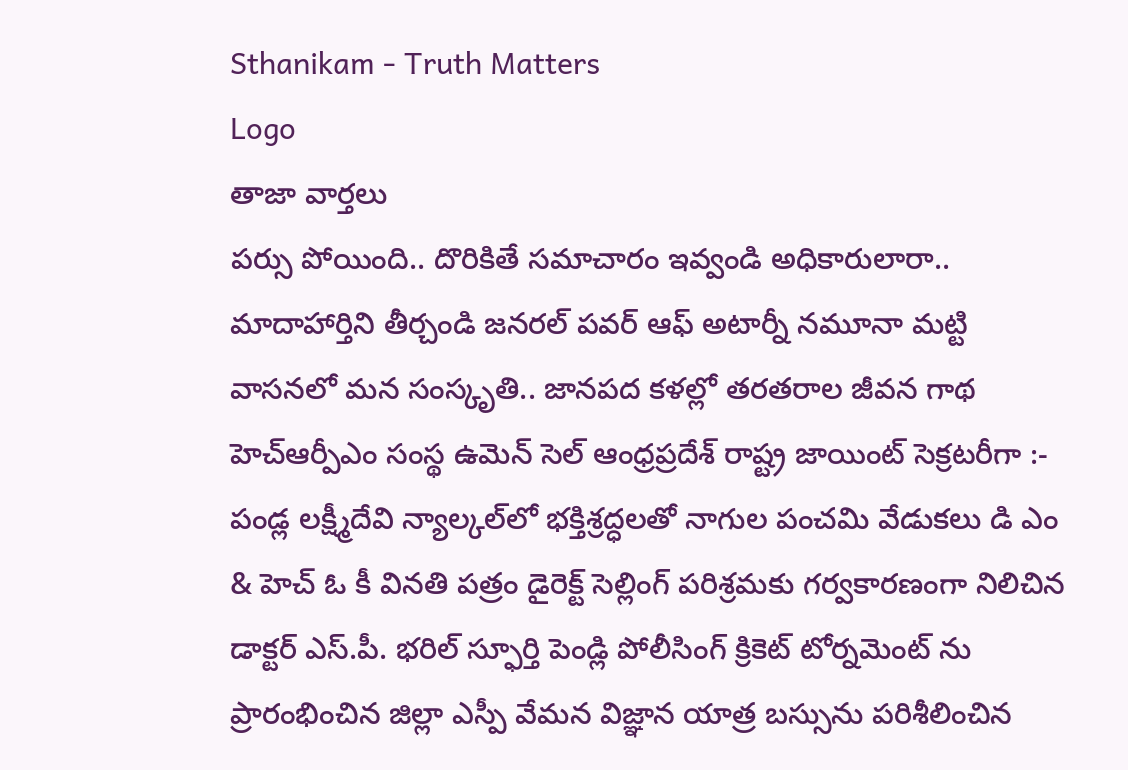Sthanikam - Truth Matters
Logo
తాజా వార్తలు
పర్సు పోయింది.. దొరికితే సమాచారం ఇవ్వండి అధికారులారా.. మాదాహార్తిని తీర్చండి జనరల్ పవర్ ఆఫ్ అటార్నీ నమూనా మట్టి వాసనలో మన సంస్కృతి.. జానపద కళల్లో తరతరాల జీవన గాథ హెచ్ఆర్పీఎం సంస్థ ఉమెన్ సెల్ ఆంధ్రప్రదేశ్ రాష్ట్ర జాయింట్ సెక్రటరీగా :- పండ్ల లక్ష్మీదేవి న్యాల్కల్‌లో భక్తిశ్రద్ధలతో నాగుల పంచమి వేడుకలు డి ఎం & హెచ్ ఓ కీ వినతి పత్రం డైరెక్ట్ సెల్లింగ్ పరిశ్రమకు గర్వకారణంగా నిలిచిన డాక్టర్ ఎస్.పీ. భరిల్ స్ఫూర్తి పెండ్లి పోలీసింగ్ క్రికెట్ టోర్నమెంట్ ను ప్రారంభించిన జిల్లా ఎస్పీ వేమన విజ్ఞాన యాత్ర బస్సును పరిశీలించిన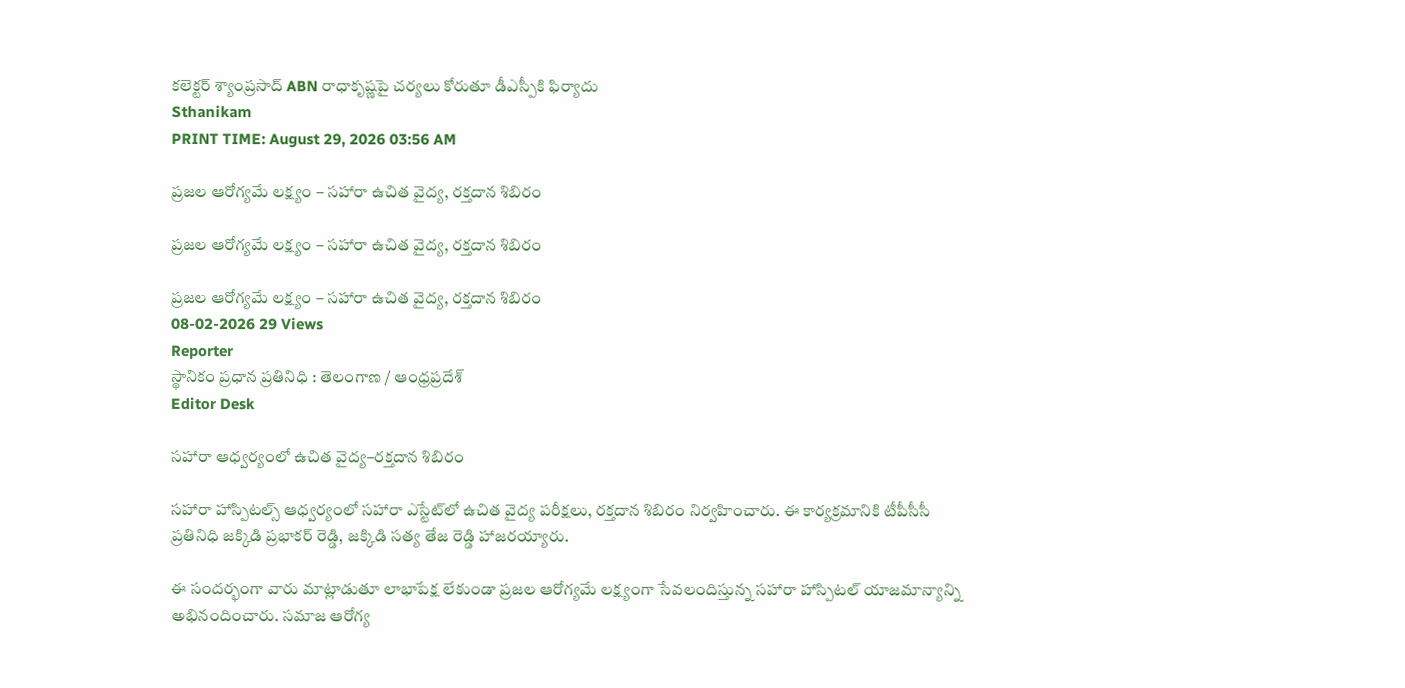కలెక్టర్ శ్యాంప్రసాద్ ABN రాధాకృష్ణపై చర్యలు కోరుతూ డీఎస్పీకి ఫిర్యాదు
Sthanikam
PRINT TIME: August 29, 2026 03:56 AM

ప్రజల ఆరోగ్యమే లక్ష్యం – సహారా ఉచిత వైద్య, రక్తదాన శిబిరం

ప్రజల ఆరోగ్యమే లక్ష్యం – సహారా ఉచిత వైద్య, రక్తదాన శిబిరం

ప్రజల ఆరోగ్యమే లక్ష్యం – సహారా ఉచిత వైద్య, రక్తదాన శిబిరం
08-02-2026 29 Views
Reporter
స్థానికం ప్రధాన ప్రతినిధి : తెలంగాణ / ఆంధ్రప్రదేశ్
Editor Desk

సహారా ఆధ్వర్యంలో ఉచిత వైద్య–రక్తదాన శిబిరం

సహారా హాస్పిటల్స్ ఆధ్వర్యంలో సహారా ఎస్టేట్‌లో ఉచిత వైద్య పరీక్షలు, రక్తదాన శిబిరం నిర్వహించారు. ఈ కార్యక్రమానికి టీపీసీసీ ప్రతినిధి జక్కిడి ప్రభాకర్ రెడ్డి, జక్కిడి సత్య తేజ రెడ్డి హాజరయ్యారు.

ఈ సందర్భంగా వారు మాట్లాడుతూ లాభాపేక్ష లేకుండా ప్రజల ఆరోగ్యమే లక్ష్యంగా సేవలందిస్తున్న సహారా హాస్పిటల్ యాజమాన్యాన్ని అభినందించారు. సమాజ ఆరోగ్య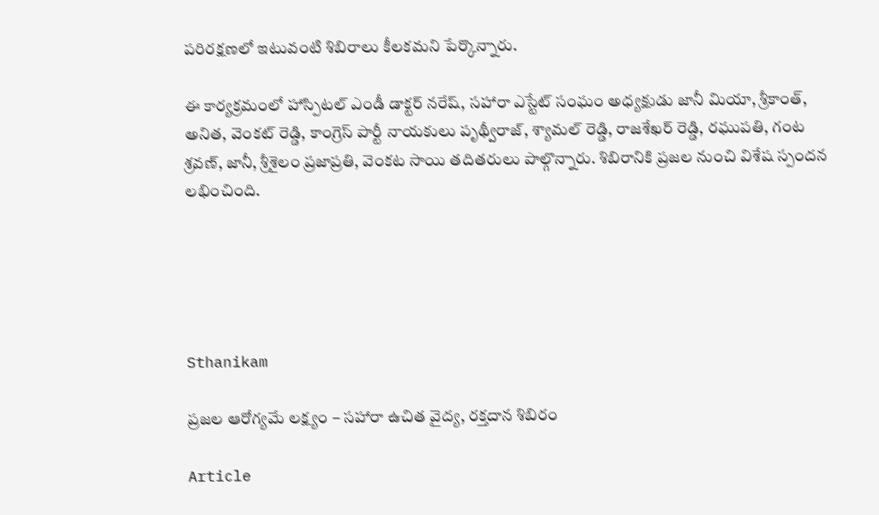పరిరక్షణలో ఇటువంటి శిబిరాలు కీలకమని పేర్కొన్నారు.

ఈ కార్యక్రమంలో హాస్పిటల్ ఎండీ డాక్టర్ నరేష్, సహారా ఎస్టేట్ సంఘం అధ్యక్షుడు జానీ మియా, శ్రీకాంత్, అనిత, వెంకట్ రెడ్డి, కాంగ్రెస్ పార్టీ నాయకులు పృథ్వీరాజ్, శ్యామల్ రెడ్డి, రాజశేఖర్ రెడ్డి, రఘుపతి, గంట శ్రవణ్, జానీ, శ్రీశైలం ప్రజాప్రతి, వెంకట సాయి తదితరులు పాల్గొన్నారు. శిబిరానికి ప్రజల నుంచి విశేష స్పందన లభించింది.





Sthanikam

ప్రజల ఆరోగ్యమే లక్ష్యం – సహారా ఉచిత వైద్య, రక్తదాన శిబిరం

Article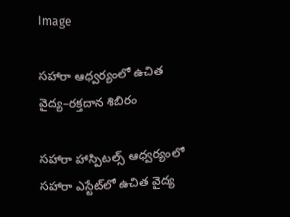Image

సహారా ఆధ్వర్యంలో ఉచిత వైద్య–రక్తదాన శిబిరం

సహారా హాస్పిటల్స్ ఆధ్వర్యంలో సహారా ఎస్టేట్‌లో ఉచిత వైద్య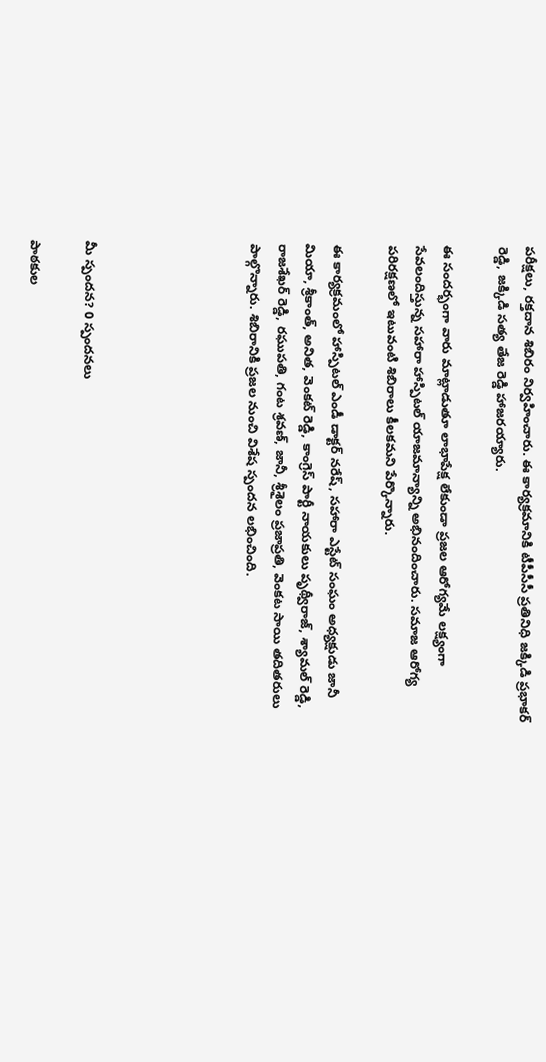పరీక్షలు, రక్తదాన శిబిరం నిర్వహించారు. ఈ కార్యక్రమానికి టీపీసీసీ ప్రతినిధి జక్కిడి ప్రభాకర్ రెడ్డి, జక్కిడి సత్య తేజ రెడ్డి హాజరయ్యారు.

ఈ సందర్భంగా వారు మాట్లాడుతూ లాభాపేక్ష లేకుండా ప్రజల ఆరోగ్యమే లక్ష్యంగా సేవలందిస్తున్న సహారా హాస్పిటల్ యాజమాన్యాన్ని అభినందించారు. సమాజ ఆరోగ్య పరిరక్షణలో ఇటువంటి శిబిరాలు కీలకమని పేర్కొన్నారు.

ఈ కార్యక్రమంలో హాస్పిటల్ ఎండీ డాక్టర్ నరేష్, సహారా ఎస్టేట్ సంఘం అధ్యక్షుడు జానీ మియా, శ్రీకాంత్, అనిత, వెంకట్ రెడ్డి, కాంగ్రెస్ పార్టీ నాయకులు పృథ్వీరాజ్, శ్యామల్ రెడ్డి, రాజశేఖర్ రెడ్డి, రఘుపతి, గంట శ్రవణ్, జానీ, శ్రీశైలం ప్రజాప్రతి, వెంకట సాయి తదితరులు పాల్గొన్నారు. శిబిరానికి ప్రజల నుంచి విశేష స్పందన లభించింది.





మీ స్పందన? 0 స్పందనలు

పాఠకుల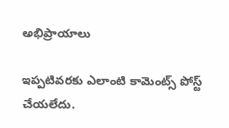అభిప్రాయాలు

ఇప్పటివరకు ఎలాంటి కామెంట్స్ పోస్ట్ చేయలేదు.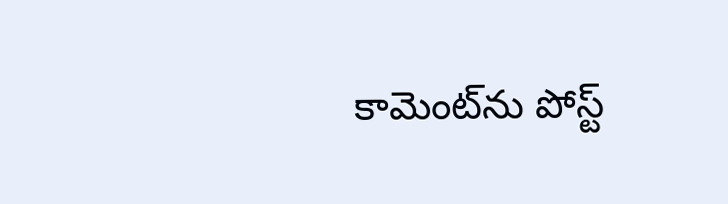కామెంట్‌ను పోస్ట్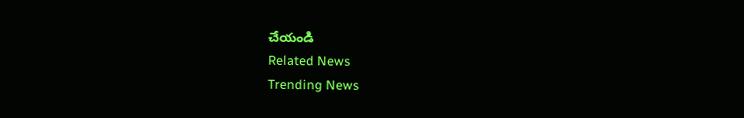చేయండి
Related News
Trending News